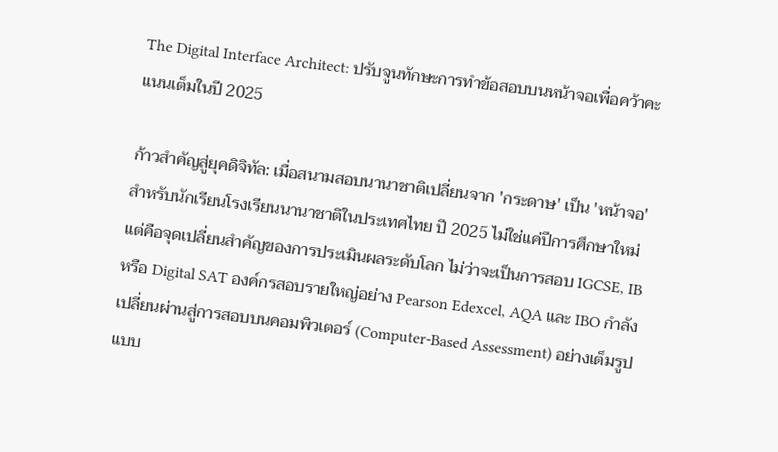The Digital Interface Architect: ปรับจูนทักษะการทำข้อสอบบนหน้าจอเพื่อคว้าคะแนนเต็มในปี 2025

ก้าวสำคัญสู่ยุคดิจิทัล: เมื่อสนามสอบนานาชาติเปลี่ยนจาก 'กระดาษ' เป็น 'หน้าจอ'
สำหรับนักเรียนโรงเรียนนานาชาติในประเทศไทย ปี 2025 ไม่ใช่แค่ปีการศึกษาใหม่ แต่คือจุดเปลี่ยนสำคัญของการประเมินผลระดับโลก ไม่ว่าจะเป็นการสอบ IGCSE, IB หรือ Digital SAT องค์กรสอบรายใหญ่อย่าง Pearson Edexcel, AQA และ IBO กำลังเปลี่ยนผ่านสู่การสอบบนคอมพิวเตอร์ (Computer-Based Assessment) อย่างเต็มรูปแบบ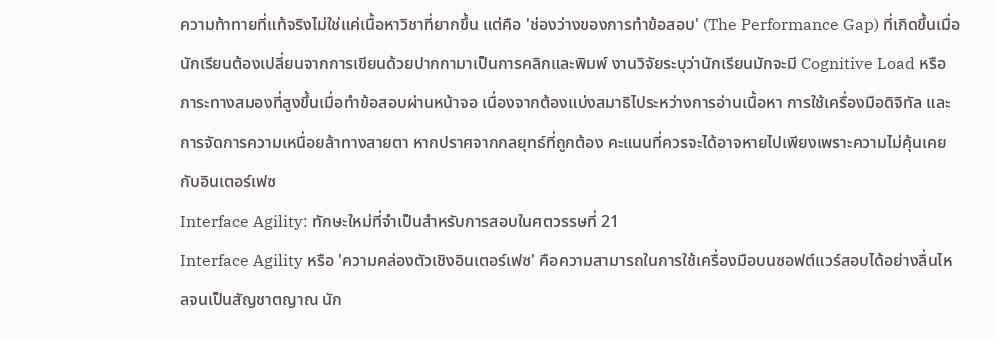ความท้าทายที่แท้จริงไม่ใช่แค่เนื้อหาวิชาที่ยากขึ้น แต่คือ 'ช่องว่างของการทำข้อสอบ' (The Performance Gap) ที่เกิดขึ้นเมื่อนักเรียนต้องเปลี่ยนจากการเขียนด้วยปากกามาเป็นการคลิกและพิมพ์ งานวิจัยระบุว่านักเรียนมักจะมี Cognitive Load หรือภาระทางสมองที่สูงขึ้นเมื่อทำข้อสอบผ่านหน้าจอ เนื่องจากต้องแบ่งสมาธิไประหว่างการอ่านเนื้อหา การใช้เครื่องมือดิจิทัล และการจัดการความเหนื่อยล้าทางสายตา หากปราศจากกลยุทธ์ที่ถูกต้อง คะแนนที่ควรจะได้อาจหายไปเพียงเพราะความไม่คุ้นเคยกับอินเตอร์เฟซ
Interface Agility: ทักษะใหม่ที่จำเป็นสำหรับการสอบในศตวรรษที่ 21
Interface Agility หรือ 'ความคล่องตัวเชิงอินเตอร์เฟซ' คือความสามารถในการใช้เครื่องมือบนซอฟต์แวร์สอบได้อย่างลื่นไหลจนเป็นสัญชาตญาณ นัก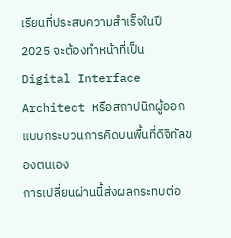เรียนที่ประสบความสำเร็จในปี 2025 จะต้องทำหน้าที่เป็น Digital Interface Architect หรือสถาปนิกผู้ออกแบบกระบวนการคิดบนพื้นที่ดิจิทัลของตนเอง
การเปลี่ยนผ่านนี้ส่งผลกระทบต่อ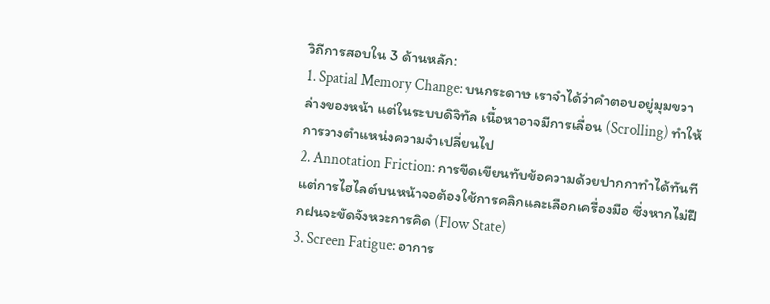วิถีการสอบใน 3 ด้านหลัก:
1. Spatial Memory Change: บนกระดาษ เราจำได้ว่าคำตอบอยู่มุมขวาล่างของหน้า แต่ในระบบดิจิทัล เนื้อหาอาจมีการเลื่อน (Scrolling) ทำให้การวางตำแหน่งความจำเปลี่ยนไป
2. Annotation Friction: การขีดเขียนทับข้อความด้วยปากกาทำได้ทันที แต่การไฮไลต์บนหน้าจอต้องใช้การคลิกและเลือกเครื่องมือ ซึ่งหากไม่ฝึกฝนจะขัดจังหวะการคิด (Flow State)
3. Screen Fatigue: อาการ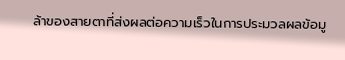ล้าของสายตาที่ส่งผลต่อความเร็วในการประมวลผลข้อมู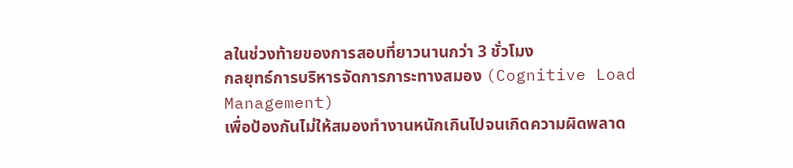ลในช่วงท้ายของการสอบที่ยาวนานกว่า 3 ชั่วโมง
กลยุทธ์การบริหารจัดการภาระทางสมอง (Cognitive Load Management)
เพื่อป้องกันไม่ให้สมองทำงานหนักเกินไปจนเกิดความผิดพลาด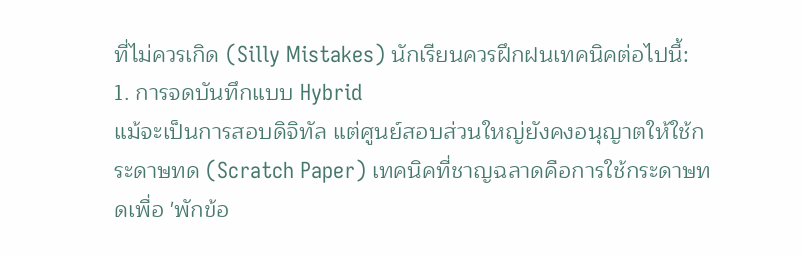ที่ไม่ควรเกิด (Silly Mistakes) นักเรียนควรฝึกฝนเทคนิคต่อไปนี้:
1. การจดบันทึกแบบ Hybrid
แม้จะเป็นการสอบดิจิทัล แต่ศูนย์สอบส่วนใหญ่ยังคงอนุญาตให้ใช้กระดาษทด (Scratch Paper) เทคนิคที่ชาญฉลาดคือการใช้กระดาษทดเพื่อ 'พักข้อ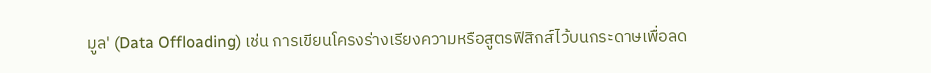มูล' (Data Offloading) เช่น การเขียนโครงร่างเรียงความหรือสูตรฟิสิกส์ไว้บนกระดาษเพื่อลด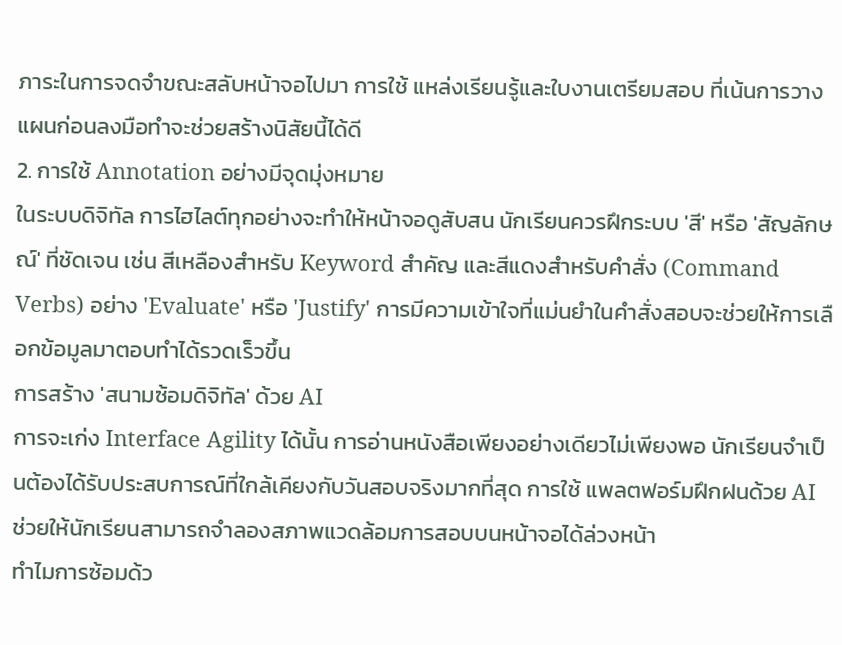ภาระในการจดจำขณะสลับหน้าจอไปมา การใช้ แหล่งเรียนรู้และใบงานเตรียมสอบ ที่เน้นการวางแผนก่อนลงมือทำจะช่วยสร้างนิสัยนี้ได้ดี
2. การใช้ Annotation อย่างมีจุดมุ่งหมาย
ในระบบดิจิทัล การไฮไลต์ทุกอย่างจะทำให้หน้าจอดูสับสน นักเรียนควรฝึกระบบ 'สี' หรือ 'สัญลักษณ์' ที่ชัดเจน เช่น สีเหลืองสำหรับ Keyword สำคัญ และสีแดงสำหรับคำสั่ง (Command Verbs) อย่าง 'Evaluate' หรือ 'Justify' การมีความเข้าใจที่แม่นยำในคำสั่งสอบจะช่วยให้การเลือกข้อมูลมาตอบทำได้รวดเร็วขึ้น
การสร้าง 'สนามซ้อมดิจิทัล' ด้วย AI
การจะเก่ง Interface Agility ได้นั้น การอ่านหนังสือเพียงอย่างเดียวไม่เพียงพอ นักเรียนจำเป็นต้องได้รับประสบการณ์ที่ใกล้เคียงกับวันสอบจริงมากที่สุด การใช้ แพลตฟอร์มฝึกฝนด้วย AI ช่วยให้นักเรียนสามารถจำลองสภาพแวดล้อมการสอบบนหน้าจอได้ล่วงหน้า
ทำไมการซ้อมด้ว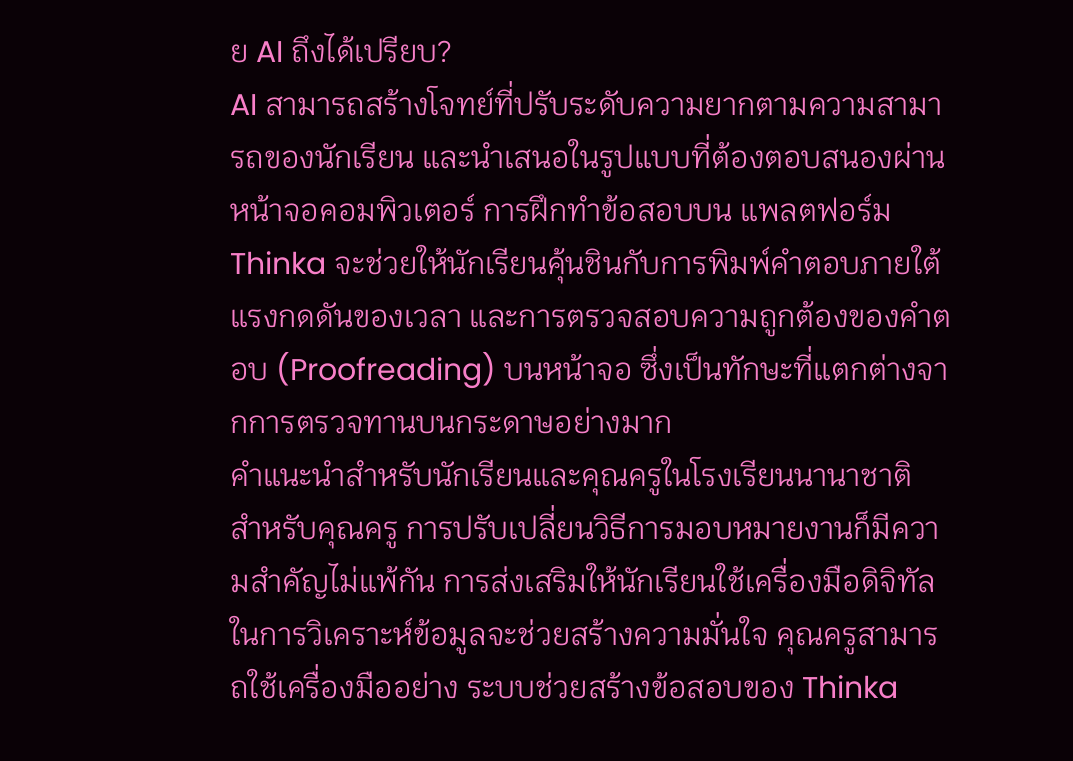ย AI ถึงได้เปรียบ?
AI สามารถสร้างโจทย์ที่ปรับระดับความยากตามความสามารถของนักเรียน และนำเสนอในรูปแบบที่ต้องตอบสนองผ่านหน้าจอคอมพิวเตอร์ การฝึกทำข้อสอบบน แพลตฟอร์ม Thinka จะช่วยให้นักเรียนคุ้นชินกับการพิมพ์คำตอบภายใต้แรงกดดันของเวลา และการตรวจสอบความถูกต้องของคำตอบ (Proofreading) บนหน้าจอ ซึ่งเป็นทักษะที่แตกต่างจากการตรวจทานบนกระดาษอย่างมาก
คำแนะนำสำหรับนักเรียนและคุณครูในโรงเรียนนานาชาติ
สำหรับคุณครู การปรับเปลี่ยนวิธีการมอบหมายงานก็มีความสำคัญไม่แพ้กัน การส่งเสริมให้นักเรียนใช้เครื่องมือดิจิทัลในการวิเคราะห์ข้อมูลจะช่วยสร้างความมั่นใจ คุณครูสามารถใช้เครื่องมืออย่าง ระบบช่วยสร้างข้อสอบของ Thinka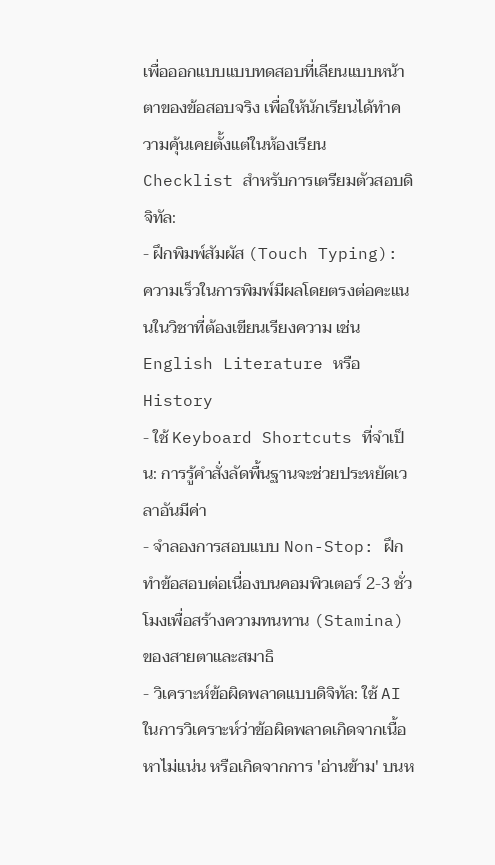เพื่อออกแบบแบบทดสอบที่เลียนแบบหน้าตาของข้อสอบจริง เพื่อให้นักเรียนได้ทำความคุ้นเคยตั้งแต่ในห้องเรียน
Checklist สำหรับการเตรียมตัวสอบดิจิทัล:
- ฝึกพิมพ์สัมผัส (Touch Typing): ความเร็วในการพิมพ์มีผลโดยตรงต่อคะแนนในวิชาที่ต้องเขียนเรียงความ เช่น English Literature หรือ History
- ใช้ Keyboard Shortcuts ที่จำเป็น: การรู้คำสั่งลัดพื้นฐานจะช่วยประหยัดเวลาอันมีค่า
- จำลองการสอบแบบ Non-Stop: ฝึกทำข้อสอบต่อเนื่องบนคอมพิวเตอร์ 2-3 ชั่วโมงเพื่อสร้างความทนทาน (Stamina) ของสายตาและสมาธิ
- วิเคราะห์ข้อผิดพลาดแบบดิจิทัล: ใช้ AI ในการวิเคราะห์ว่าข้อผิดพลาดเกิดจากเนื้อหาไม่แน่น หรือเกิดจากการ 'อ่านข้าม' บนห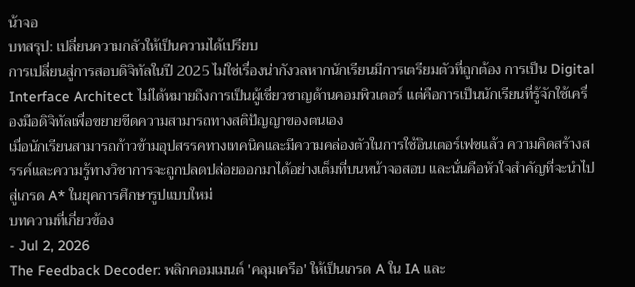น้าจอ
บทสรุป: เปลี่ยนความกลัวให้เป็นความได้เปรียบ
การเปลี่ยนสู่การสอบดิจิทัลในปี 2025 ไม่ใช่เรื่องน่ากังวลหากนักเรียนมีการเตรียมตัวที่ถูกต้อง การเป็น Digital Interface Architect ไม่ได้หมายถึงการเป็นผู้เชี่ยวชาญด้านคอมพิวเตอร์ แต่คือการเป็นนักเรียนที่รู้จักใช้เครื่องมือดิจิทัลเพื่อขยายขีดความสามารถทางสติปัญญาของตนเอง
เมื่อนักเรียนสามารถก้าวข้ามอุปสรรคทางเทคนิคและมีความคล่องตัวในการใช้อินเตอร์เฟซแล้ว ความคิดสร้างสรรค์และความรู้ทางวิชาการจะถูกปลดปล่อยออกมาได้อย่างเต็มที่บนหน้าจอสอบ และนั่นคือหัวใจสำคัญที่จะนำไปสู่เกรด A* ในยุคการศึกษารูปแบบใหม่
บทความที่เกี่ยวข้อง
- Jul 2, 2026
The Feedback Decoder: พลิกคอมเมนต์ 'คลุมเครือ' ให้เป็นเกรด A ใน IA และ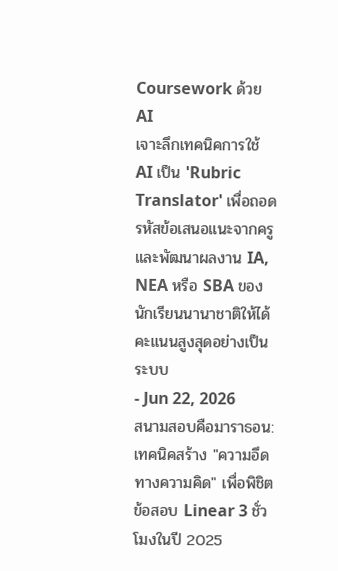Coursework ด้วย AI
เจาะลึกเทคนิคการใช้ AI เป็น 'Rubric Translator' เพื่อถอดรหัสข้อเสนอแนะจากครู และพัฒนาผลงาน IA, NEA หรือ SBA ของนักเรียนนานาชาติให้ได้คะแนนสูงสุดอย่างเป็นระบบ
- Jun 22, 2026
สนามสอบคือมาราธอน: เทคนิคสร้าง "ความอึดทางความคิด" เพื่อพิชิตข้อสอบ Linear 3 ชั่วโมงในปี 2025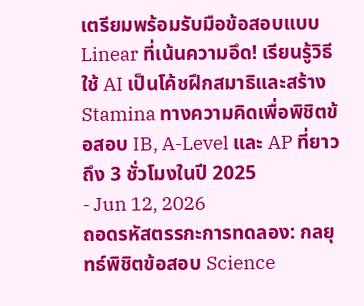เตรียมพร้อมรับมือข้อสอบแบบ Linear ที่เน้นความอึด! เรียนรู้วิธีใช้ AI เป็นโค้ชฝึกสมาธิและสร้าง Stamina ทางความคิดเพื่อพิชิตข้อสอบ IB, A-Level และ AP ที่ยาวถึง 3 ชั่วโมงในปี 2025
- Jun 12, 2026
ถอดรหัสตรรกะการทดลอง: กลยุทธ์พิชิตข้อสอบ Science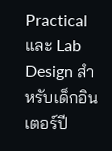Practical และ Lab Design สำหรับเด็กอินเตอร์ปี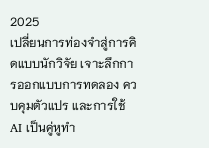2025
เปลี่ยนการท่องจำสู่การคิดแบบนักวิจัย เจาะลึกการออกแบบการทดลอง ควบคุมตัวแปร และการใช้ AI เป็นคู่หูทำ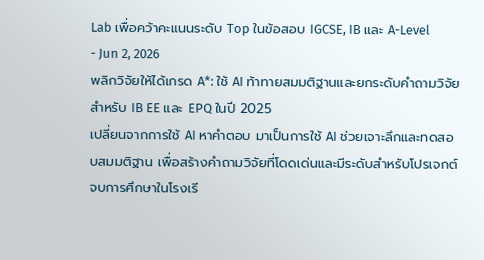Lab เพื่อคว้าคะแนนระดับ Top ในข้อสอบ IGCSE, IB และ A-Level
- Jun 2, 2026
พลิกวิจัยให้ได้เกรด A*: ใช้ AI ท้าทายสมมติฐานและยกระดับคำถามวิจัยสำหรับ IB EE และ EPQ ในปี 2025
เปลี่ยนจากการใช้ AI หาคำตอบ มาเป็นการใช้ AI ช่วยเจาะลึกและทดสอบสมมติฐาน เพื่อสร้างคำถามวิจัยที่โดดเด่นและมีระดับสำหรับโปรเจกต์จบการศึกษาในโรงเรี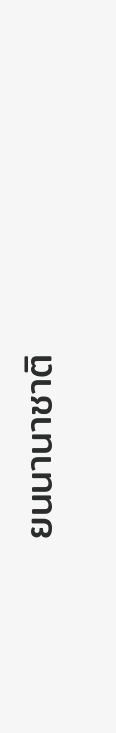ยนนานาชาติ